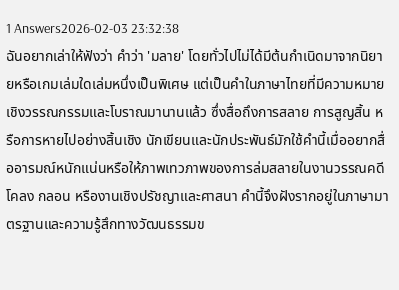1 Answers2026-02-03 23:32:38
ฉันอยากเล่าให้ฟังว่า คำว่า 'มลาย' โดยทั่วไปไม่ได้มีต้นกำเนิดมาจากนิยายหรือเกมเล่มใดเล่มหนึ่งเป็นพิเศษ แต่เป็นคำในภาษาไทยที่มีความหมายเชิงวรรณกรรมและโบราณมานานแล้ว ซึ่งสื่อถึงการสลาย การสูญสิ้น หรือการหายไปอย่างสิ้นเชิง นักเขียนและนักประพันธ์มักใช้คำนี้เมื่ออยากสื่ออารมณ์หนักแน่นหรือให้ภาพเทวภาพของการล่มสลายในงานวรรณคดี โคลง กลอน หรืองานเชิงปรัชญาและศาสนา คำนี้จึงฝังรากอยู่ในภาษามาตรฐานและความรู้สึกทางวัฒนธรรมข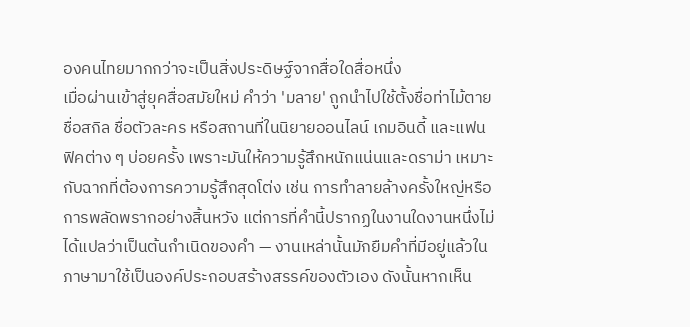องคนไทยมากกว่าจะเป็นสิ่งประดิษฐ์จากสื่อใดสื่อหนึ่ง
เมื่อผ่านเข้าสู่ยุคสื่อสมัยใหม่ คำว่า 'มลาย' ถูกนำไปใช้ตั้งชื่อท่าไม้ตาย ชื่อสกิล ชื่อตัวละคร หรือสถานที่ในนิยายออนไลน์ เกมอินดี้ และแฟนฟิคต่าง ๆ บ่อยครั้ง เพราะมันให้ความรู้สึกหนักแน่นและดราม่า เหมาะกับฉากที่ต้องการความรู้สึกสุดโต่ง เช่น การทำลายล้างครั้งใหญ่หรือการพลัดพรากอย่างสิ้นหวัง แต่การที่คำนี้ปรากฏในงานใดงานหนึ่งไม่ได้แปลว่าเป็นต้นกำเนิดของคำ — งานเหล่านั้นมักยืมคำที่มีอยู่แล้วในภาษามาใช้เป็นองค์ประกอบสร้างสรรค์ของตัวเอง ดังนั้นหากเห็น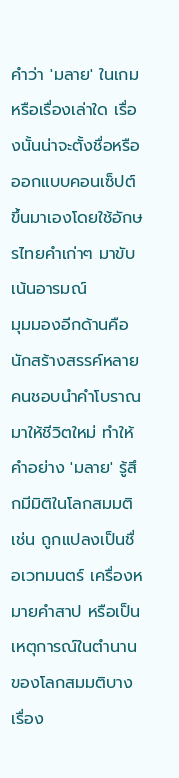คำว่า 'มลาย' ในเกมหรือเรื่องเล่าใด เรื่องนั้นน่าจะตั้งชื่อหรือออกแบบคอนเซ็ปต์ขึ้นมาเองโดยใช้อักษรไทยคำเก่าๆ มาขับเน้นอารมณ์
มุมมองอีกด้านคือนักสร้างสรรค์หลายคนชอบนำคำโบราณมาให้ชีวิตใหม่ ทำให้คำอย่าง 'มลาย' รู้สึกมีมิติในโลกสมมติ เช่น ถูกแปลงเป็นชื่อเวทมนตร์ เครื่องหมายคำสาป หรือเป็นเหตุการณ์ในตำนานของโลกสมมติบางเรื่อง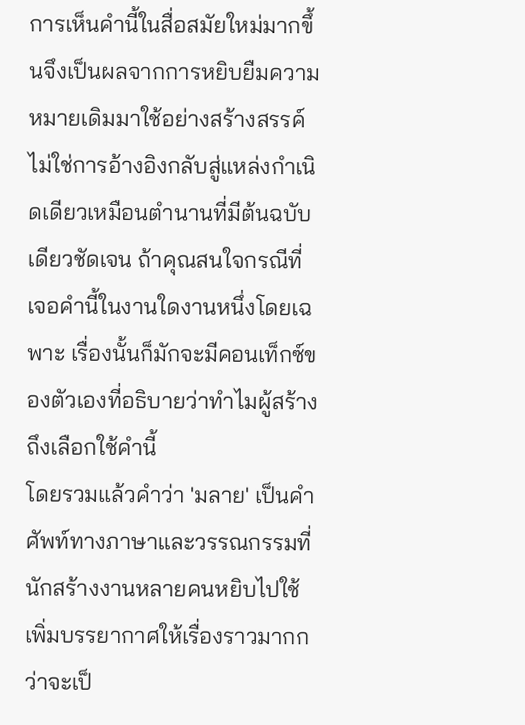การเห็นคำนี้ในสื่อสมัยใหม่มากขึ้นจึงเป็นผลจากการหยิบยืมความหมายเดิมมาใช้อย่างสร้างสรรค์ ไม่ใช่การอ้างอิงกลับสู่แหล่งกำเนิดเดียวเหมือนตำนานที่มีต้นฉบับเดียวชัดเจน ถ้าคุณสนใจกรณีที่เจอคำนี้ในงานใดงานหนึ่งโดยเฉพาะ เรื่องนั้นก็มักจะมีคอนเท็กซ์ของตัวเองที่อธิบายว่าทำไมผู้สร้างถึงเลือกใช้คำนี้
โดยรวมแล้วคำว่า 'มลาย' เป็นคำศัพท์ทางภาษาและวรรณกรรมที่นักสร้างงานหลายคนหยิบไปใช้เพิ่มบรรยากาศให้เรื่องราวมากกว่าจะเป็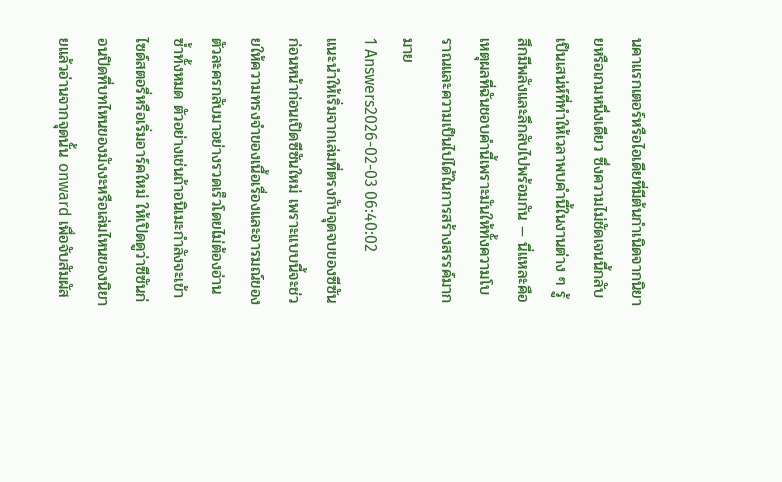นคาแรกเตอร์หรือไอเดียที่มีต้นกำเนิดจากนิยายหรือเกมหนึ่งเดียว ซึ่งความไม่ชัดเจนนี้กลับเป็นเสน่ห์ที่ทำให้เวลาพบคำนี้ในงานต่าง ๆ รู้สึกมีพลังและลึกลับไปพร้อมกัน — นี่แหละคือเหตุผลที่ฉันชอบคำนี้เพราะมันให้ทั้งความโบราณและความเป็นไปได้ในการสร้างสรรค์มากมาย
1 Answers2026-02-03 06:40:02
แนะนำให้เริ่มจากเล่มที่ตรงกับจุดจบของซีซันก่อนหน้าก่อนเปิดซีซันใหม่ เพราะแบบนี้จะช่วยให้ความทรงจำของเนื้อเรื่องและอารมณ์ของตัวละครกลับมาอย่างรวดเร็วโดยไม่ต้องอ่านซ้ำทั้งหมด ตัวอย่างเช่นถ้าอนิเมะกำลังจะเข้าไซด์สตอรี่หรือเริ่มอาร์คใหม่ ให้เปิดดูว่าซีซันก่อนปิดที่บทไหนของมังงะหรือเล่มไหนของนิยายแล้วอ่านจากจุดนั้น onward เพื่อจับสัมผัส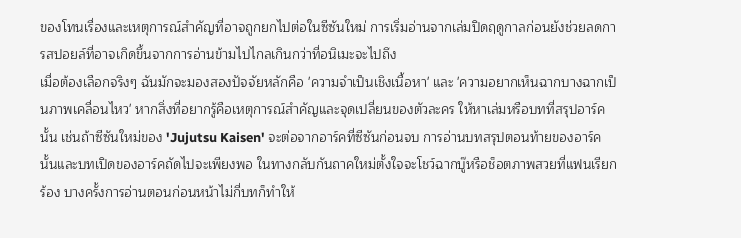ของโทนเรื่องและเหตุการณ์สำคัญที่อาจถูกยกไปต่อในซีซันใหม่ การเริ่มอ่านจากเล่มปิดฤดูกาลก่อนยังช่วยลดการสปอยล์ที่อาจเกิดขึ้นจากการอ่านข้ามไปไกลเกินกว่าที่อนิเมะจะไปถึง
เมื่อต้องเลือกจริงๆ ฉันมักจะมองสองปัจจัยหลักคือ 'ความจำเป็นเชิงเนื้อหา' และ 'ความอยากเห็นฉากบางฉากเป็นภาพเคลื่อนไหว' หากสิ่งที่อยากรู้คือเหตุการณ์สำคัญและจุดเปลี่ยนของตัวละคร ให้หาเล่มหรือบทที่สรุปอาร์คนั้น เช่นถ้าซีซันใหม่ของ 'Jujutsu Kaisen' จะต่อจากอาร์คที่ซีซันก่อนจบ การอ่านบทสรุปตอนท้ายของอาร์คนั้นและบทเปิดของอาร์คถัดไปจะเพียงพอ ในทางกลับกันถาคใหม่ตั้งใจจะโชว์ฉากบู๊หรือช็อตภาพสวยที่แฟนเรียกร้อง บางครั้งการอ่านตอนก่อนหน้าไม่กี่บทก็ทำให้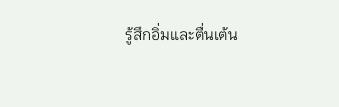รู้สึกอิ่มและตื่นเต้น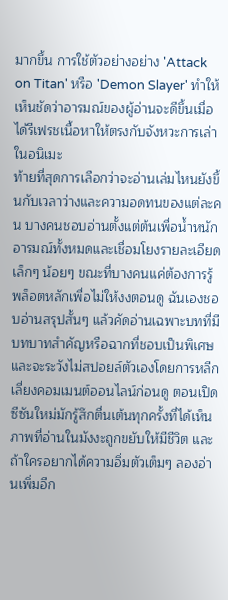มากขึ้น การใช้ตัวอย่างอย่าง 'Attack on Titan' หรือ 'Demon Slayer' ทำให้เห็นชัดว่าอารมณ์ของผู้อ่านจะดีขึ้นเมื่อได้รีเฟรชเนื้อหาให้ตรงกับจังหวะการเล่าในอนิเมะ
ท้ายที่สุดการเลือกว่าจะอ่านเล่มไหนยังขึ้นกับเวลาว่างและความอดทนของแต่ละคน บางคนชอบอ่านตั้งแต่ต้นเพื่อน้ำหนักอารมณ์ทั้งหมดและเชื่อมโยงรายละเอียดเล็กๆ น้อยๆ ขณะที่บางคนแค่ต้องการรู้พล็อตหลักเพื่อไม่ให้งงตอนดู ฉันเองชอบอ่านสรุปสั้นๆ แล้วคัดอ่านเฉพาะบทที่มีบทบาทสำคัญหรือฉากที่ชอบเป็นพิเศษ และจะระวังไม่สปอยล์ตัวเองโดยการหลีกเลี่ยงคอมเมนต์ออนไลน์ก่อนดู ตอนเปิดซีซันใหม่มักรู้สึกตื่นเต้นทุกครั้งที่ได้เห็นภาพที่อ่านในมังงะถูกขยับให้มีชีวิต และถ้าใครอยากได้ความอิ่มตัวเต็มๆ ลองอ่านเพิ่มอีก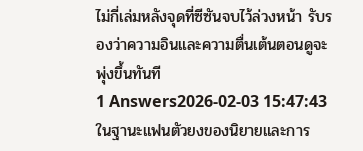ไม่กี่เล่มหลังจุดที่ซีซันจบไว้ล่วงหน้า รับรองว่าความอินและความตื่นเต้นตอนดูจะพุ่งขึ้นทันที
1 Answers2026-02-03 15:47:43
ในฐานะแฟนตัวยงของนิยายและการ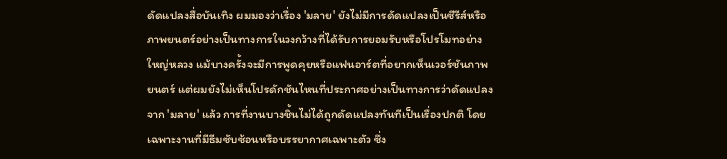ดัดแปลงสื่อบันเทิง ผมมองว่าเรื่อง 'มลาย' ยังไม่มีการดัดแปลงเป็นซีรีส์หรือภาพยนตร์อย่างเป็นทางการในวงกว้างที่ได้รับการยอมรับหรือโปรโมทอย่างใหญ่หลวง แม้บางครั้งจะมีการพูดคุยหรือแฟนอาร์ตที่อยากเห็นเวอร์ชันภาพยนตร์ แต่ผมยังไม่เห็นโปรดักชันไหนที่ประกาศอย่างเป็นทางการว่าดัดแปลงจาก 'มลาย' แล้ว การที่งานบางชิ้นไม่ได้ถูกดัดแปลงทันทีเป็นเรื่องปกติ โดยเฉพาะงานที่มีธีมซับซ้อนหรือบรรยากาศเฉพาะตัว ซึ่ง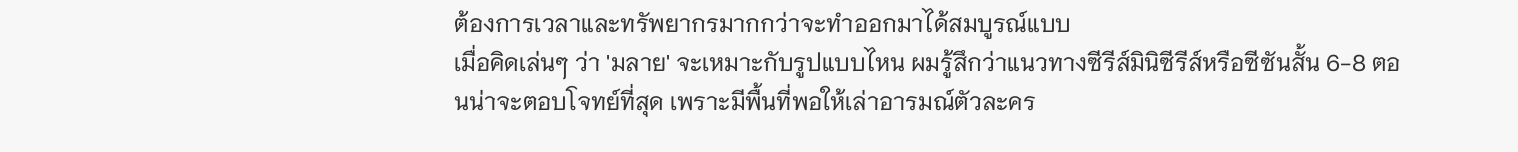ต้องการเวลาและทรัพยากรมากกว่าจะทำออกมาได้สมบูรณ์แบบ
เมื่อคิดเล่นๆ ว่า 'มลาย' จะเหมาะกับรูปแบบไหน ผมรู้สึกว่าแนวทางซีรีส์มินิซีรีส์หรือซีซันสั้น 6-8 ตอนน่าจะตอบโจทย์ที่สุด เพราะมีพื้นที่พอให้เล่าอารมณ์ตัวละคร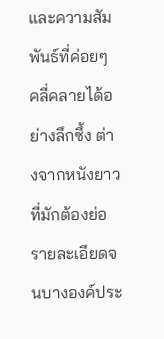และความสัมพันธ์ที่ค่อยๆ คลี่คลายได้อย่างลึกซึ้ง ต่างจากหนังยาวที่มักต้องย่อรายละเอียดจนบางองค์ประ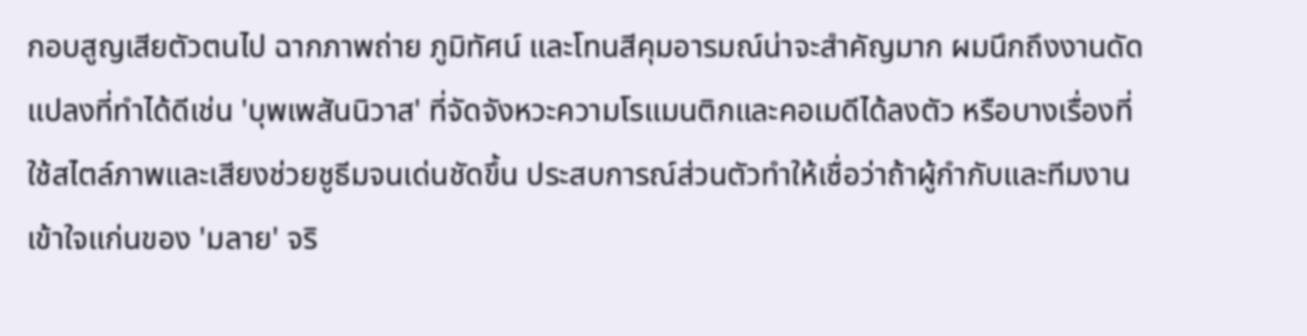กอบสูญเสียตัวตนไป ฉากภาพถ่าย ภูมิทัศน์ และโทนสีคุมอารมณ์น่าจะสำคัญมาก ผมนึกถึงงานดัดแปลงที่ทำได้ดีเช่น 'บุพเพสันนิวาส' ที่จัดจังหวะความโรแมนติกและคอเมดีได้ลงตัว หรือบางเรื่องที่ใช้สไตล์ภาพและเสียงช่วยชูธีมจนเด่นชัดขึ้น ประสบการณ์ส่วนตัวทำให้เชื่อว่าถ้าผู้กำกับและทีมงานเข้าใจแก่นของ 'มลาย' จริ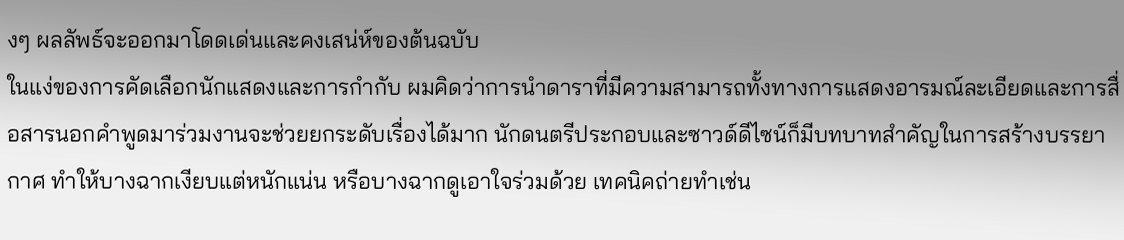งๆ ผลลัพธ์จะออกมาโดดเด่นและคงเสน่ห์ของต้นฉบับ
ในแง่ของการคัดเลือกนักแสดงและการกำกับ ผมคิดว่าการนำดาราที่มีความสามารถทั้งทางการแสดงอารมณ์ละเอียดและการสื่อสารนอกคำพูดมาร่วมงานจะช่วยยกระดับเรื่องได้มาก นักดนตรีประกอบและซาวด์ดีไซน์ก็มีบทบาทสำคัญในการสร้างบรรยากาศ ทำให้บางฉากเงียบแต่หนักแน่น หรือบางฉากดูเอาใจร่วมด้วย เทคนิคถ่ายทำเช่น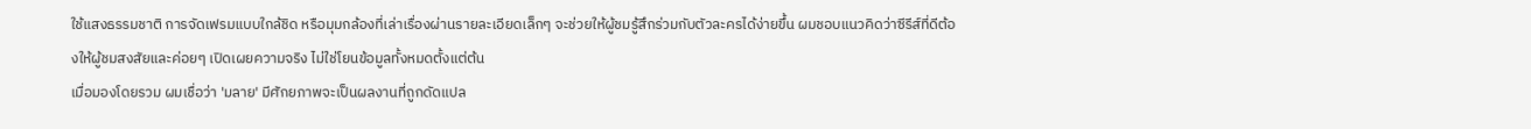ใช้แสงธรรมชาติ การจัดเฟรมแบบใกล้ชิด หรือมุมกล้องที่เล่าเรื่องผ่านรายละเอียดเล็กๆ จะช่วยให้ผู้ชมรู้สึกร่วมกับตัวละครได้ง่ายขึ้น ผมชอบแนวคิดว่าซีรีส์ที่ดีต้องให้ผู้ชมสงสัยและค่อยๆ เปิดเผยความจริง ไม่ใช่โยนข้อมูลทั้งหมดตั้งแต่ต้น
เมื่อมองโดยรวม ผมเชื่อว่า 'มลาย' มีศักยภาพจะเป็นผลงานที่ถูกดัดแปล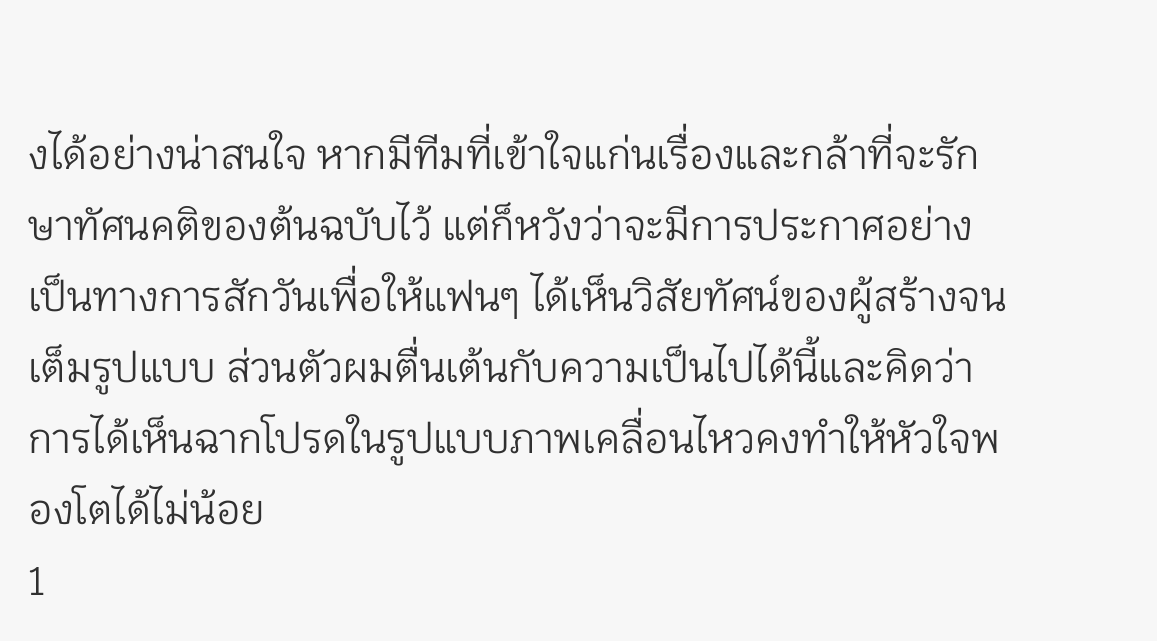งได้อย่างน่าสนใจ หากมีทีมที่เข้าใจแก่นเรื่องและกล้าที่จะรักษาทัศนคติของต้นฉบับไว้ แต่ก็หวังว่าจะมีการประกาศอย่างเป็นทางการสักวันเพื่อให้แฟนๆ ได้เห็นวิสัยทัศน์ของผู้สร้างจนเต็มรูปแบบ ส่วนตัวผมตื่นเต้นกับความเป็นไปได้นี้และคิดว่าการได้เห็นฉากโปรดในรูปแบบภาพเคลื่อนไหวคงทำให้หัวใจพองโตได้ไม่น้อย
1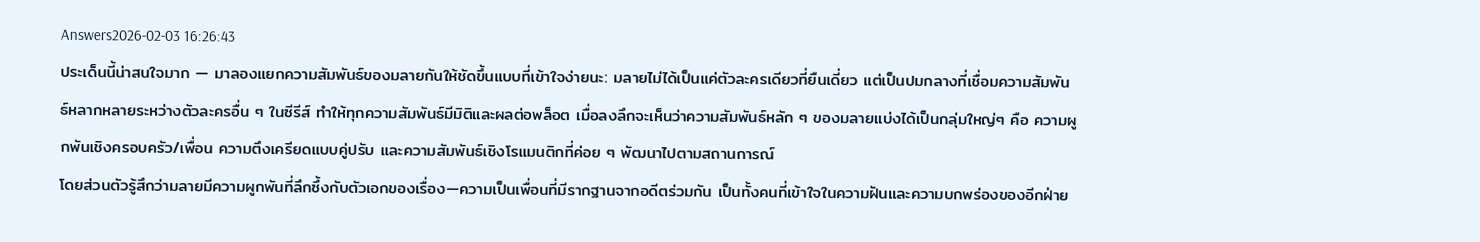Answers2026-02-03 16:26:43
ประเด็นนี้น่าสนใจมาก — มาลองแยกความสัมพันธ์ของมลายกันให้ชัดขึ้นแบบที่เข้าใจง่ายนะ: มลายไม่ได้เป็นแค่ตัวละครเดียวที่ยืนเดี่ยว แต่เป็นปมกลางที่เชื่อมความสัมพันธ์หลากหลายระหว่างตัวละครอื่น ๆ ในซีรีส์ ทำให้ทุกความสัมพันธ์มีมิติและผลต่อพล็อต เมื่อลงลึกจะเห็นว่าความสัมพันธ์หลัก ๆ ของมลายแบ่งได้เป็นกลุ่มใหญ่ๆ คือ ความผูกพันเชิงครอบครัว/เพื่อน ความตึงเครียดแบบคู่ปรับ และความสัมพันธ์เชิงโรแมนติกที่ค่อย ๆ พัฒนาไปตามสถานการณ์
โดยส่วนตัวรู้สึกว่ามลายมีความผูกพันที่ลึกซึ้งกับตัวเอกของเรื่อง—ความเป็นเพื่อนที่มีรากฐานจากอดีตร่วมกัน เป็นทั้งคนที่เข้าใจในความฝันและความบกพร่องของอีกฝ่าย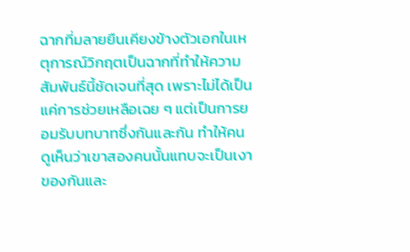ฉากที่มลายยืนเคียงข้างตัวเอกในเหตุการณ์วิกฤตเป็นฉากที่ทำให้ความสัมพันธ์นี้ชัดเจนที่สุด เพราะไม่ได้เป็นแค่การช่วยเหลือเฉย ๆ แต่เป็นการยอมรับบทบาทซึ่งกันและกัน ทำให้คนดูเห็นว่าเขาสองคนนั้นแทบจะเป็นเงาของกันและ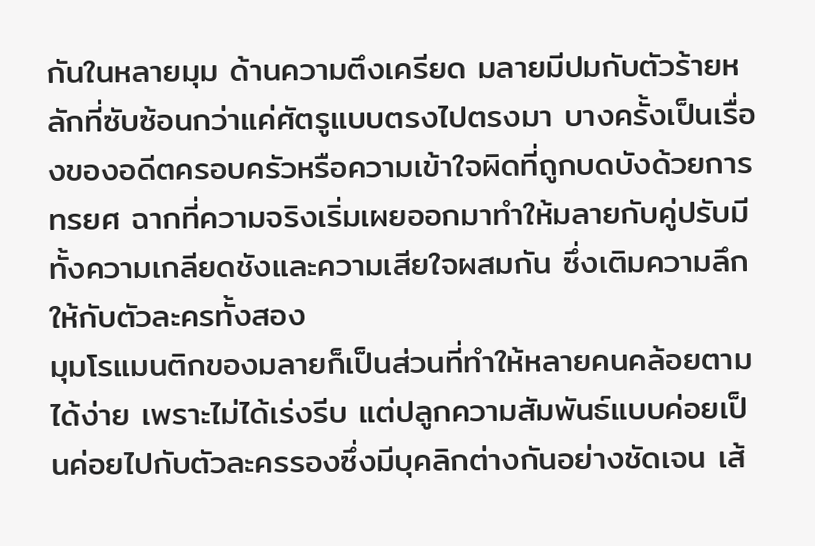กันในหลายมุม ด้านความตึงเครียด มลายมีปมกับตัวร้ายหลักที่ซับซ้อนกว่าแค่ศัตรูแบบตรงไปตรงมา บางครั้งเป็นเรื่องของอดีตครอบครัวหรือความเข้าใจผิดที่ถูกบดบังด้วยการทรยศ ฉากที่ความจริงเริ่มเผยออกมาทำให้มลายกับคู่ปรับมีทั้งความเกลียดชังและความเสียใจผสมกัน ซึ่งเติมความลึกให้กับตัวละครทั้งสอง
มุมโรแมนติกของมลายก็เป็นส่วนที่ทำให้หลายคนคล้อยตามได้ง่าย เพราะไม่ได้เร่งรีบ แต่ปลูกความสัมพันธ์แบบค่อยเป็นค่อยไปกับตัวละครรองซึ่งมีบุคลิกต่างกันอย่างชัดเจน เส้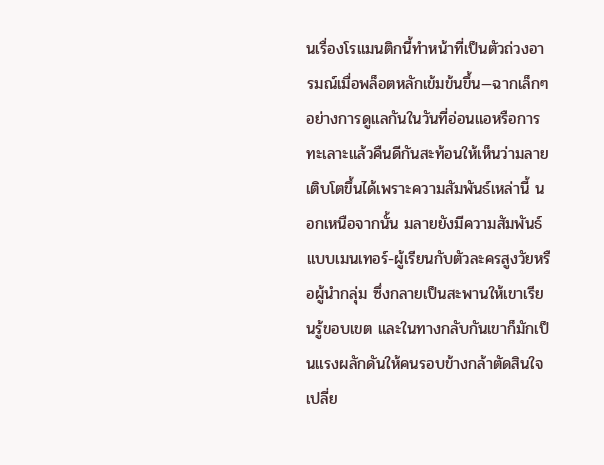นเรื่องโรแมนติกนี้ทำหน้าที่เป็นตัวถ่วงอารมณ์เมื่อพล็อตหลักเข้มข้นขึ้น—ฉากเล็กๆ อย่างการดูแลกันในวันที่อ่อนแอหรือการทะเลาะแล้วคืนดีกันสะท้อนให้เห็นว่ามลายเติบโตขึ้นได้เพราะความสัมพันธ์เหล่านี้ นอกเหนือจากนั้น มลายยังมีความสัมพันธ์แบบเมนเทอร์-ผู้เรียนกับตัวละครสูงวัยหรือผู้นำกลุ่ม ซึ่งกลายเป็นสะพานให้เขาเรียนรู้ขอบเขต และในทางกลับกันเขาก็มักเป็นแรงผลักดันให้คนรอบข้างกล้าตัดสินใจเปลี่ย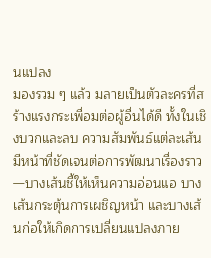นแปลง
มองรวม ๆ แล้ว มลายเป็นตัวละครที่สร้างแรงกระเพื่อมต่อผู้อื่นได้ดี ทั้งในเชิงบวกและลบ ความสัมพันธ์แต่ละเส้นมีหน้าที่ชัดเจนต่อการพัฒนาเรื่องราว—บางเส้นชี้ให้เห็นความอ่อนแอ บางเส้นกระตุ้นการเผชิญหน้า และบางเส้นก่อให้เกิดการเปลี่ยนแปลงภาย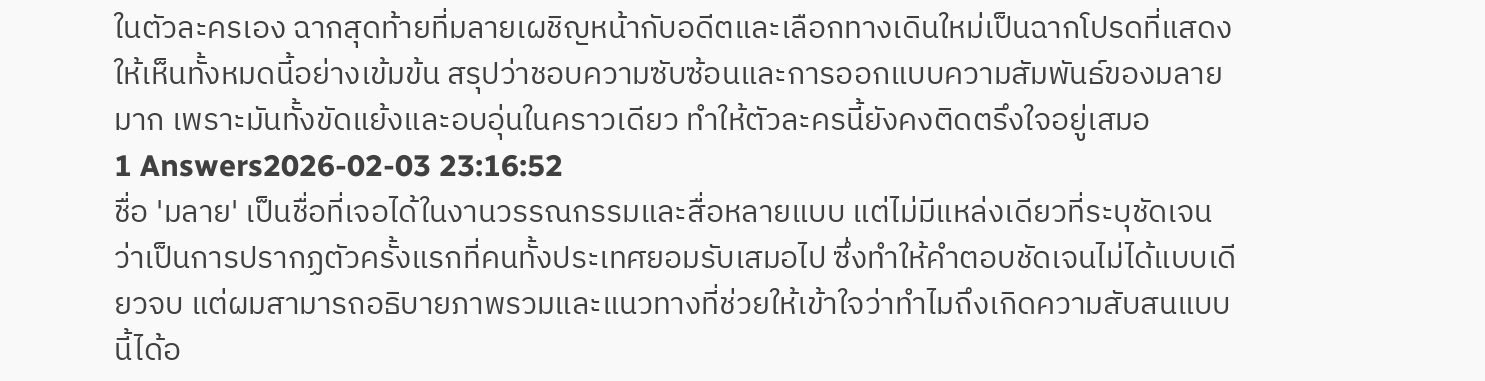ในตัวละครเอง ฉากสุดท้ายที่มลายเผชิญหน้ากับอดีตและเลือกทางเดินใหม่เป็นฉากโปรดที่แสดงให้เห็นทั้งหมดนี้อย่างเข้มข้น สรุปว่าชอบความซับซ้อนและการออกแบบความสัมพันธ์ของมลายมาก เพราะมันทั้งขัดแย้งและอบอุ่นในคราวเดียว ทำให้ตัวละครนี้ยังคงติดตรึงใจอยู่เสมอ
1 Answers2026-02-03 23:16:52
ชื่อ 'มลาย' เป็นชื่อที่เจอได้ในงานวรรณกรรมและสื่อหลายแบบ แต่ไม่มีแหล่งเดียวที่ระบุชัดเจนว่าเป็นการปรากฏตัวครั้งแรกที่คนทั้งประเทศยอมรับเสมอไป ซึ่งทำให้คำตอบชัดเจนไม่ได้แบบเดียวจบ แต่ผมสามารถอธิบายภาพรวมและแนวทางที่ช่วยให้เข้าใจว่าทำไมถึงเกิดความสับสนแบบนี้ได้อ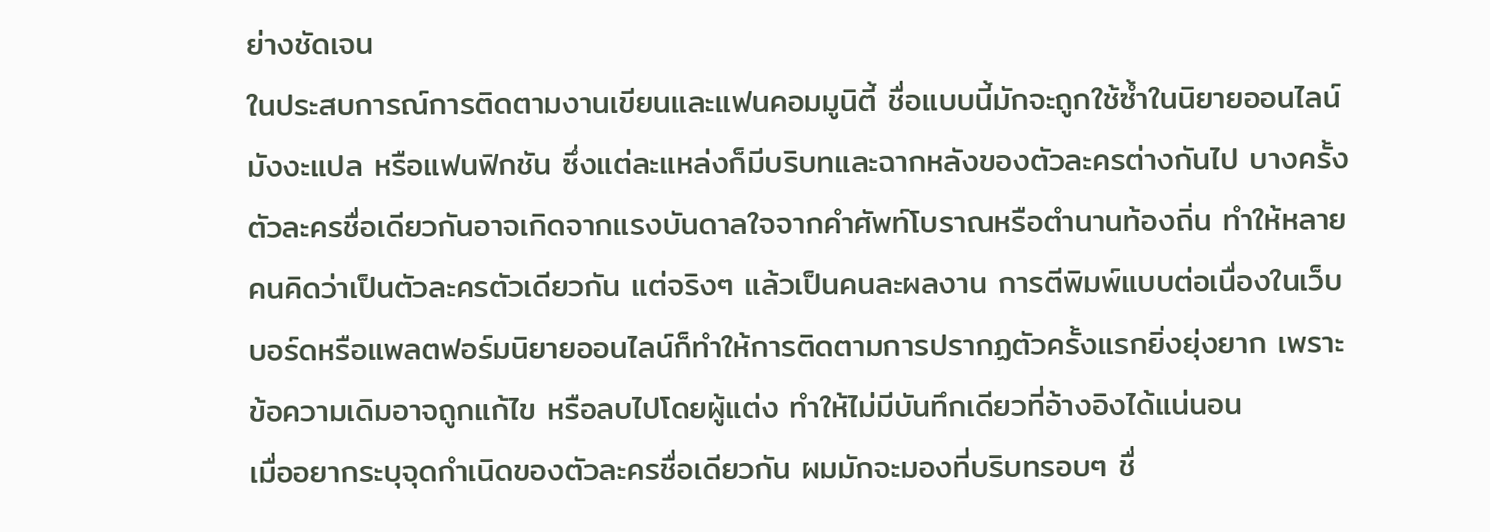ย่างชัดเจน
ในประสบการณ์การติดตามงานเขียนและแฟนคอมมูนิตี้ ชื่อแบบนี้มักจะถูกใช้ซ้ำในนิยายออนไลน์ มังงะแปล หรือแฟนฟิกชัน ซึ่งแต่ละแหล่งก็มีบริบทและฉากหลังของตัวละครต่างกันไป บางครั้งตัวละครชื่อเดียวกันอาจเกิดจากแรงบันดาลใจจากคำศัพท์โบราณหรือตำนานท้องถิ่น ทำให้หลายคนคิดว่าเป็นตัวละครตัวเดียวกัน แต่จริงๆ แล้วเป็นคนละผลงาน การตีพิมพ์แบบต่อเนื่องในเว็บบอร์ดหรือแพลตฟอร์มนิยายออนไลน์ก็ทำให้การติดตามการปรากฏตัวครั้งแรกยิ่งยุ่งยาก เพราะข้อความเดิมอาจถูกแก้ไข หรือลบไปโดยผู้แต่ง ทำให้ไม่มีบันทึกเดียวที่อ้างอิงได้แน่นอน
เมื่ออยากระบุจุดกำเนิดของตัวละครชื่อเดียวกัน ผมมักจะมองที่บริบทรอบๆ ชื่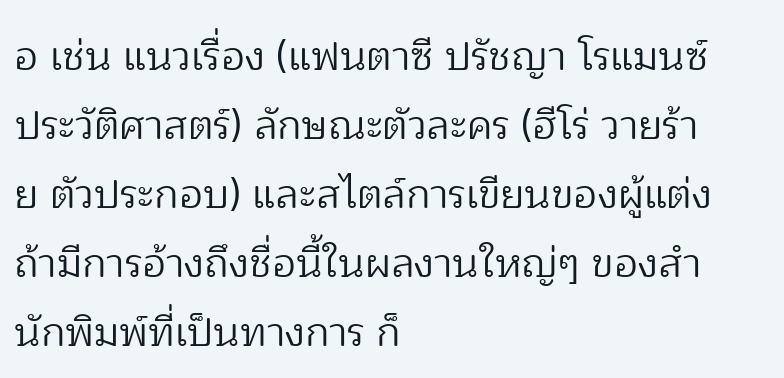อ เช่น แนวเรื่อง (แฟนตาซี ปรัชญา โรแมนซ์ ประวัติศาสตร์) ลักษณะตัวละคร (ฮีโร่ วายร้าย ตัวประกอบ) และสไตล์การเขียนของผู้แต่ง ถ้ามีการอ้างถึงชื่อนี้ในผลงานใหญ่ๆ ของสำนักพิมพ์ที่เป็นทางการ ก็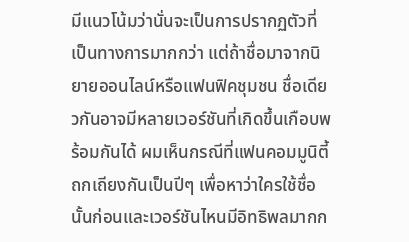มีแนวโน้มว่านั่นจะเป็นการปรากฏตัวที่เป็นทางการมากกว่า แต่ถ้าชื่อมาจากนิยายออนไลน์หรือแฟนฟิคชุมชน ชื่อเดียวกันอาจมีหลายเวอร์ชันที่เกิดขึ้นเกือบพร้อมกันได้ ผมเห็นกรณีที่แฟนคอมมูนิตี้ถกเถียงกันเป็นปีๆ เพื่อหาว่าใครใช้ชื่อนั้นก่อนและเวอร์ชันไหนมีอิทธิพลมากก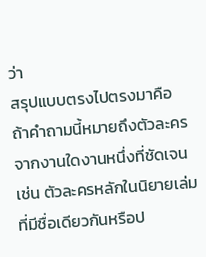ว่า
สรุปแบบตรงไปตรงมาคือ ถ้าคำถามนี้หมายถึงตัวละครจากงานใดงานหนึ่งที่ชัดเจน เช่น ตัวละครหลักในนิยายเล่มที่มีชื่อเดียวกันหรือป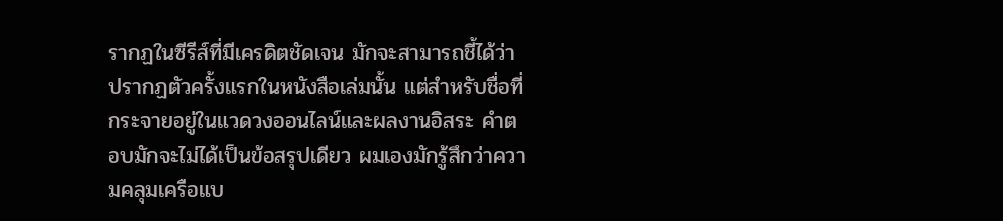รากฏในซีรีส์ที่มีเครดิตชัดเจน มักจะสามารถชี้ได้ว่าปรากฏตัวครั้งแรกในหนังสือเล่มนั้น แต่สำหรับชื่อที่กระจายอยู่ในแวดวงออนไลน์และผลงานอิสระ คำตอบมักจะไม่ได้เป็นข้อสรุปเดียว ผมเองมักรู้สึกว่าความคลุมเครือแบ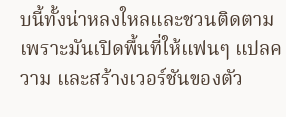บนี้ทั้งน่าหลงใหลและชวนติดตาม เพราะมันเปิดพื้นที่ให้แฟนๆ แปลความ และสร้างเวอร์ชันของตัว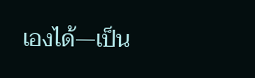เองได้—เป็น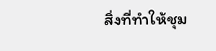สิ่งที่ทำให้ชุม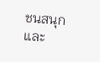ชนสนุกและ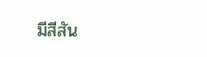มีสีสัน